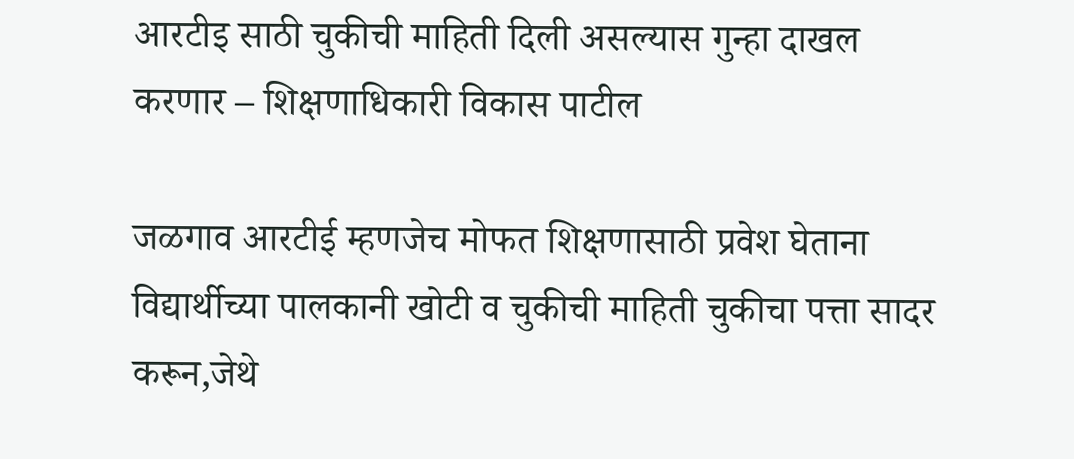आरटीइ साठी चुकीची माहिती दिली असल्यास गुन्हा दाखल करणार – शिक्षणाधिकारी विकास पाटील

जळगाव आरटीई म्हणजेच मोफत शिक्षणासाठी प्रवेश घेताना विद्यार्थीच्या पालकानी खोटी व चुकीची माहिती चुकीचा पत्ता सादर करून,जेथे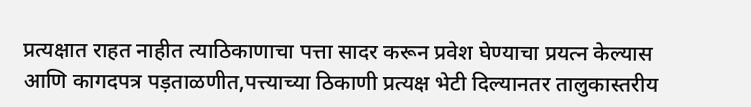प्रत्यक्षात राहत नाहीत त्याठिकाणाचा पत्ता सादर करून प्रवेश घेण्याचा प्रयत्न केल्यास आणि कागदपत्र पड़ताळणीत,पत्त्याच्या ठिकाणी प्रत्यक्ष भेटी दिल्यानतर तालुकास्तरीय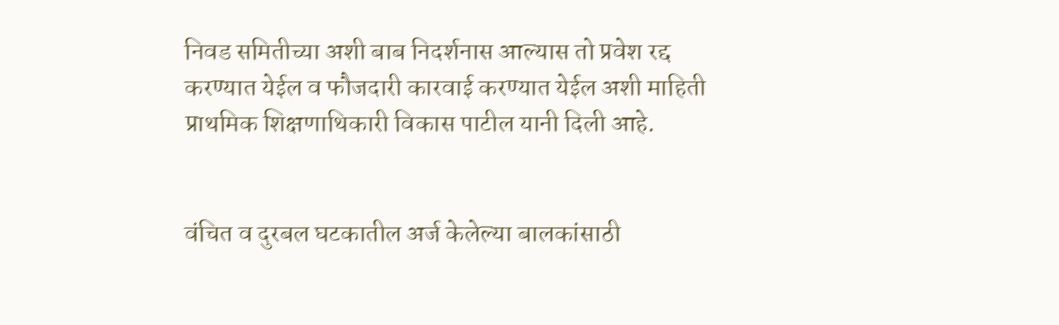निवड समितीच्या अशी बाब निदर्शनास आल्यास तो प्रवेश रद्द करण्यात येईल व फौजदारी कारवाई करण्यात येईल अशी माहिती प्राथमिक शिक्षणाथिकारी विकास पाटील यानी दिली आहे.


वंचित व दुरबल घटकातील अर्ज केलेल्या बालकांसाठी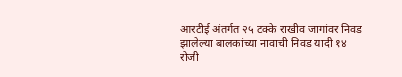आरटीई अंतर्गत २५ टक्के राखीव जागांवर निवड झालेल्या बालकांच्या नावाची निवड यादी १४ रोजी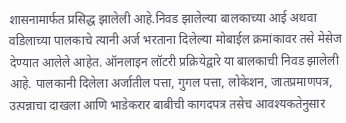शासनामार्फत प्रसिद्ध झालेली आहे.निवड झालेल्या बालकाच्या आई अथवा वडिलाच्या पालकाचे त्यानी अर्ज भरताना दिलेल्या मोबाईल क्रमांकावर तसे मेसेज देण्यात आलेले आहेत. ऑनलाइन लॉटरी प्रक्रियेद्वारे या बालकाची निवड झालेली आहे. पालकानी दिलेला अर्जातील पत्ता, गुगल पत्ता, लोकेशन, जातप्रमाणपत्र, उत्पन्नाचा दाखला आणि भाडेकरार बाबीची कागदपत्र तसेच आवश्यकतेनुसार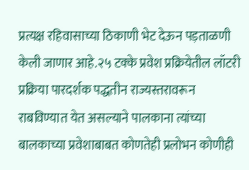प्रत्यक्ष रहिवासाच्या ठिकाणी भेट देऊन पड़ताळणी केली जाणार आहे.२५ टक्के प्रवेश प्रक्रियेतील लॉटरी प्रक्रिया पारदर्शक पद्धतीन राज्यस्तरावरून राबविण्यात येत असल्याने पालकाना त्यांच्या बालकाच्या प्रवेशाबाबत कोणतेही प्रलोभन कोणीही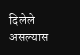दिलेले असल्यास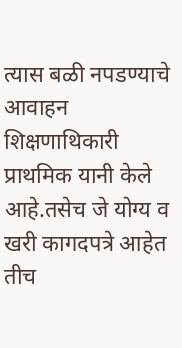त्यास बळी नपडण्याचे आवाहन शिक्षणाथिकारी प्राथमिक यानी केले आहे.तसेच जे योग्य व खरी कागदपत्रे आहेत तीच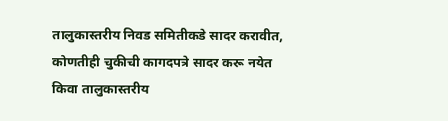तालुकास्तरीय निवड समितीकडे सादर करावीत, कोणतीही चुकीची कागदपत्रे सादर करू नयेत किवा तालुकास्तरीय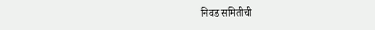निवड समितीची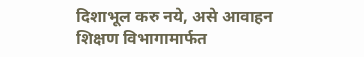दिशाभूल करु नये, असे आवाहन शिक्षण विभागामार्फत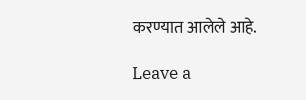करण्यात आलेले आहे.

Leave a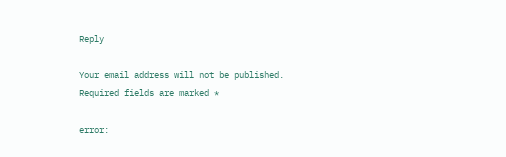Reply

Your email address will not be published. Required fields are marked *

error: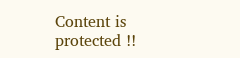Content is protected !!